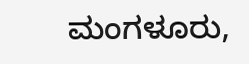ಮಂಗಳೂರು,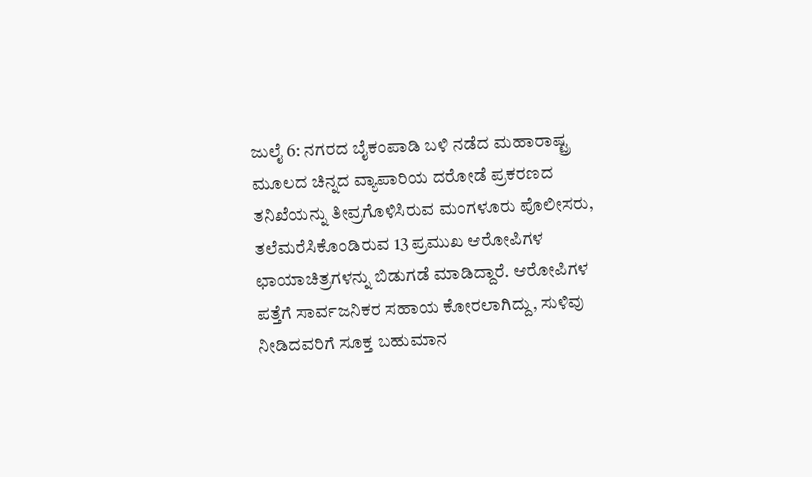ಜುಲೈ 6: ನಗರದ ಬೈಕಂಪಾಡಿ ಬಳಿ ನಡೆದ ಮಹಾರಾಷ್ಟ್ರ ಮೂಲದ ಚಿನ್ನದ ವ್ಯಾಪಾರಿಯ ದರೋಡೆ ಪ್ರಕರಣದ ತನಿಖೆಯನ್ನು ತೀವ್ರಗೊಳಿಸಿರುವ ಮಂಗಳೂರು ಪೊಲೀಸರು, ತಲೆಮರೆಸಿಕೊಂಡಿರುವ 13 ಪ್ರಮುಖ ಆರೋಪಿಗಳ ಛಾಯಾಚಿತ್ರಗಳನ್ನು ಬಿಡುಗಡೆ ಮಾಡಿದ್ದಾರೆ. ಆರೋಪಿಗಳ ಪತ್ತೆಗೆ ಸಾರ್ವಜನಿಕರ ಸಹಾಯ ಕೋರಲಾಗಿದ್ದು, ಸುಳಿವು ನೀಡಿದವರಿಗೆ ಸೂಕ್ತ ಬಹುಮಾನ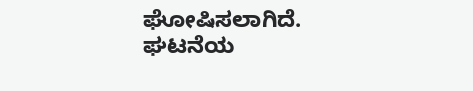ಘೋಷಿಸಲಾಗಿದೆ.
ಘಟನೆಯ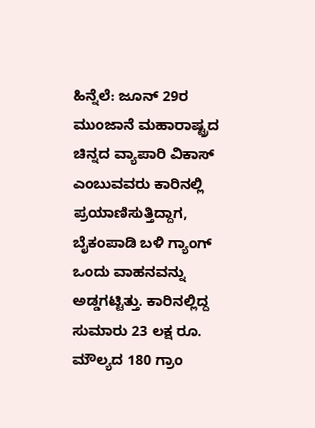ಹಿನ್ನೆಲೆ: ಜೂನ್ 29ರ ಮುಂಜಾನೆ ಮಹಾರಾಷ್ಟ್ರದ ಚಿನ್ನದ ವ್ಯಾಪಾರಿ ವಿಕಾಸ್ ಎಂಬುವವರು ಕಾರಿನಲ್ಲಿ ಪ್ರಯಾಣಿಸುತ್ತಿದ್ದಾಗ, ಬೈಕಂಪಾಡಿ ಬಳಿ ಗ್ಯಾಂಗ್ ಒಂದು ವಾಹನವನ್ನು ಅಡ್ಡಗಟ್ಟಿತ್ತು. ಕಾರಿನಲ್ಲಿದ್ದ ಸುಮಾರು 23 ಲಕ್ಷ ರೂ. ಮೌಲ್ಯದ 180 ಗ್ರಾಂ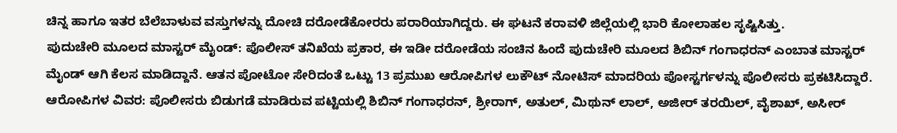ಚಿನ್ನ ಹಾಗೂ ಇತರ ಬೆಲೆಬಾಳುವ ವಸ್ತುಗಳನ್ನು ದೋಚಿ ದರೋಡೆಕೋರರು ಪರಾರಿಯಾಗಿದ್ದರು. ಈ ಘಟನೆ ಕರಾವಳಿ ಜಿಲ್ಲೆಯಲ್ಲಿ ಭಾರಿ ಕೋಲಾಹಲ ಸೃಷ್ಟಿಸಿತ್ತು.
ಪುದುಚೇರಿ ಮೂಲದ ಮಾಸ್ಟರ್ ಮೈಂಡ್: ಪೊಲೀಸ್ ತನಿಖೆಯ ಪ್ರಕಾರ, ಈ ಇಡೀ ದರೋಡೆಯ ಸಂಚಿನ ಹಿಂದೆ ಪುದುಚೇರಿ ಮೂಲದ ಶಿಬಿನ್ ಗಂಗಾಧರನ್ ಎಂಬಾತ ಮಾಸ್ಟರ್ ಮೈಂಡ್ ಆಗಿ ಕೆಲಸ ಮಾಡಿದ್ದಾನೆ. ಆತನ ಪೋಟೋ ಸೇರಿದಂತೆ ಒಟ್ಟು 13 ಪ್ರಮುಖ ಆರೋಪಿಗಳ ಲುಕೌಟ್ ನೋಟಿಸ್ ಮಾದರಿಯ ಪೋಸ್ಟರ್ಗಳನ್ನು ಪೊಲೀಸರು ಪ್ರಕಟಿಸಿದ್ದಾರೆ.
ಆರೋಪಿಗಳ ವಿವರ: ಪೊಲೀಸರು ಬಿಡುಗಡೆ ಮಾಡಿರುವ ಪಟ್ಟಿಯಲ್ಲಿ ಶಿಬಿನ್ ಗಂಗಾಧರನ್, ಶ್ರೀರಾಗ್, ಅತುಲ್, ಮಿಥುನ್ ಲಾಲ್, ಅಜೀರ್ ತರಯಿಲ್, ವೈಶಾಖ್, ಅಸೀರ್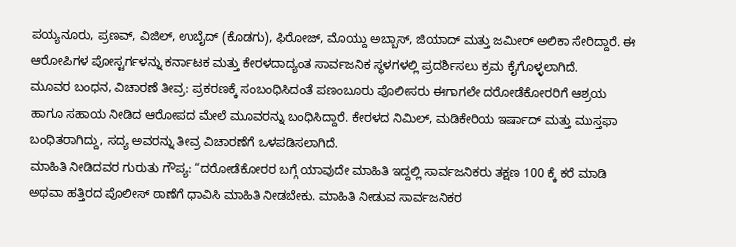ಪಯ್ಯನೂರು, ಪ್ರಣವ್, ವಿಜಿಲ್, ಉಬೈದ್ (ಕೊಡಗು), ಫಿರೋಜ್, ಮೊಯ್ದು ಅಬ್ಬಾಸ್, ಜಿಯಾದ್ ಮತ್ತು ಜಮೀರ್ ಅಲಿಕಾ ಸೇರಿದ್ದಾರೆ. ಈ ಆರೋಪಿಗಳ ಪೋಸ್ಟರ್ಗಳನ್ನು ಕರ್ನಾಟಕ ಮತ್ತು ಕೇರಳದಾದ್ಯಂತ ಸಾರ್ವಜನಿಕ ಸ್ಥಳಗಳಲ್ಲಿ ಪ್ರದರ್ಶಿಸಲು ಕ್ರಮ ಕೈಗೊಳ್ಳಲಾಗಿದೆ.
ಮೂವರ ಬಂಧನ, ವಿಚಾರಣೆ ತೀವ್ರ: ಪ್ರಕರಣಕ್ಕೆ ಸಂಬಂಧಿಸಿದಂತೆ ಪಣಂಬೂರು ಪೊಲೀಸರು ಈಗಾಗಲೇ ದರೋಡೆಕೋರರಿಗೆ ಆಶ್ರಯ ಹಾಗೂ ಸಹಾಯ ನೀಡಿದ ಆರೋಪದ ಮೇಲೆ ಮೂವರನ್ನು ಬಂಧಿಸಿದ್ದಾರೆ. ಕೇರಳದ ನಿಮಿಲ್, ಮಡಿಕೇರಿಯ ಇರ್ಷಾದ್ ಮತ್ತು ಮುಸ್ತಫಾ ಬಂಧಿತರಾಗಿದ್ದು, ಸದ್ಯ ಅವರನ್ನು ತೀವ್ರ ವಿಚಾರಣೆಗೆ ಒಳಪಡಿಸಲಾಗಿದೆ.
ಮಾಹಿತಿ ನೀಡಿದವರ ಗುರುತು ಗೌಪ್ಯ: “ದರೋಡೆಕೋರರ ಬಗ್ಗೆ ಯಾವುದೇ ಮಾಹಿತಿ ಇದ್ದಲ್ಲಿ ಸಾರ್ವಜನಿಕರು ತಕ್ಷಣ 100 ಕ್ಕೆ ಕರೆ ಮಾಡಿ ಅಥವಾ ಹತ್ತಿರದ ಪೊಲೀಸ್ ಠಾಣೆಗೆ ಧಾವಿಸಿ ಮಾಹಿತಿ ನೀಡಬೇಕು. ಮಾಹಿತಿ ನೀಡುವ ಸಾರ್ವಜನಿಕರ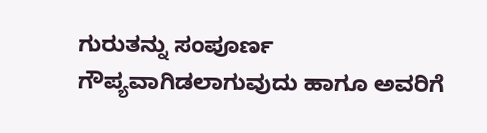ಗುರುತನ್ನು ಸಂಪೂರ್ಣ ಗೌಪ್ಯವಾಗಿಡಲಾಗುವುದು ಹಾಗೂ ಅವರಿಗೆ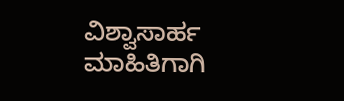ವಿಶ್ವಾಸಾರ್ಹ ಮಾಹಿತಿಗಾಗಿ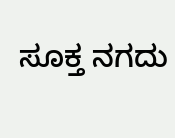ಸೂಕ್ತ ನಗದು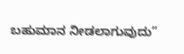ಬಹುಮಾನ ನೀಡಲಾಗುವುದು”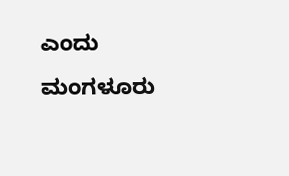ಎಂದು ಮಂಗಳೂರು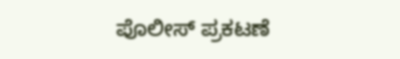ಪೊಲೀಸ್ ಪ್ರಕಟಣೆ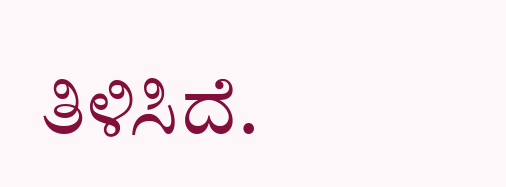ತಿಳಿಸಿದೆ.